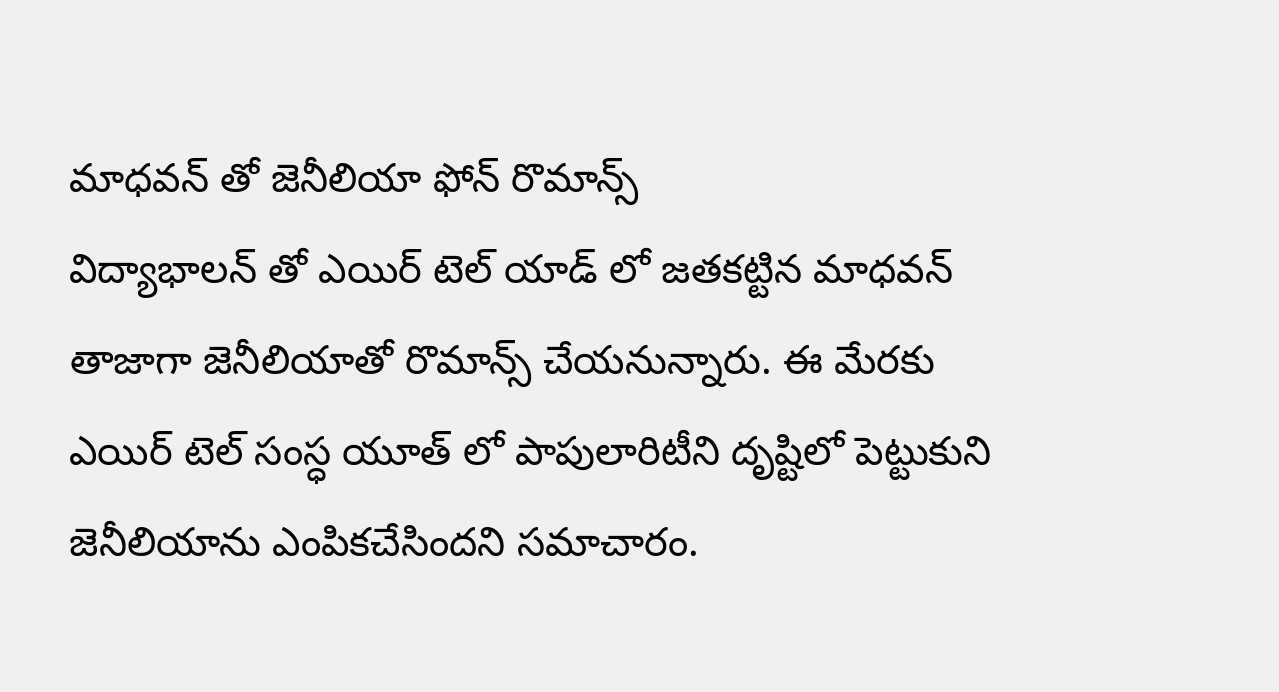మాధవన్ తో జెనీలియా ఫోన్ రొమాన్స్
విద్యాభాలన్ తో ఎయిర్ టెల్ యాడ్ లో జతకట్టిన మాధవన్ తాజాగా జెనీలియాతో రొమాన్స్ చేయనున్నారు. ఈ మేరకు ఎయిర్ టెల్ సంస్ధ యూత్ లో పాపులారిటీని దృష్టిలో పెట్టుకుని జెనీలియాను ఎంపికచేసిందని సమాచారం.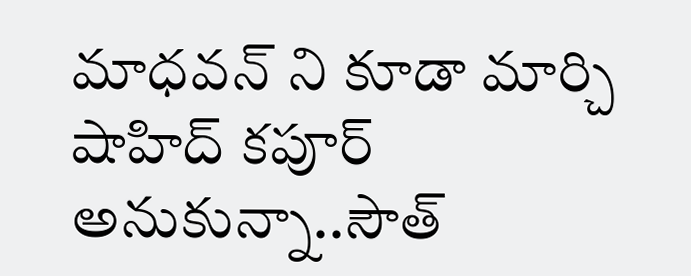మాధవన్ ని కూడా మార్చి షాహిద్ కపూర్ అనుకున్నా..సౌత్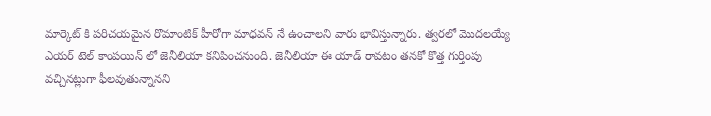మార్కెట్ కి పరిచయమైన రొమాంటిక్ హీరోగా మాధవన్ నే ఉంచాలని వారు భావిస్తున్నారు. త్వరలో మొదలయ్యే ఎయర్ టెల్ కాంపయిన్ లో జెనీలియా కనిపించనుంది. జెనీలియా ఈ యాడ్ రావటం తనకో కొత్త గుర్తింపు వచ్చినట్లుగా ఫీలవుతున్నానని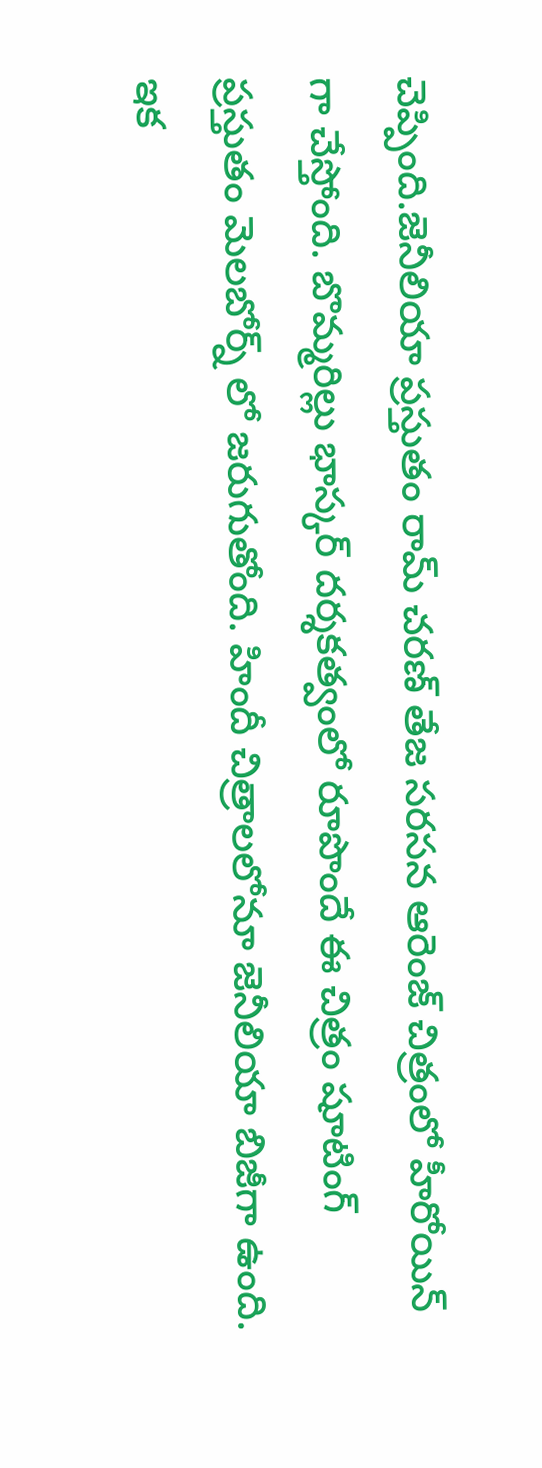చెప్పింది.జెనీలియా ప్రస్తుతం రామ్ చరణ్ తేజ సరసన ఆరెంజ్ చిత్రంలో హీరోయిన్ గా చేస్తోంది. బొమ్మరిల్లు భాస్కర్ దర్శకత్వంలో రూపొందే ఈ చిత్రం షూటింగ్ ప్రస్తుతం మెలబోర్న్ లో జరుగుతోంది. హిందీ చిత్రాలలోనూ జెనీలియా బిజీగా ఉంది. ఇక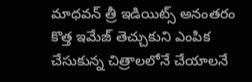మాధవన్ త్రీ ఇడియిట్స్ అనంతరం కొత్త ఇమేజ్ తెచ్చుకుని ఎంపిక చేసుకున్న చిత్రాలలోనే చేయాలనే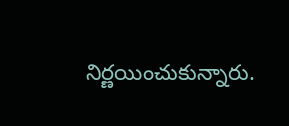నిర్ణయించుకున్నారు.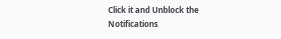Click it and Unblock the Notifications